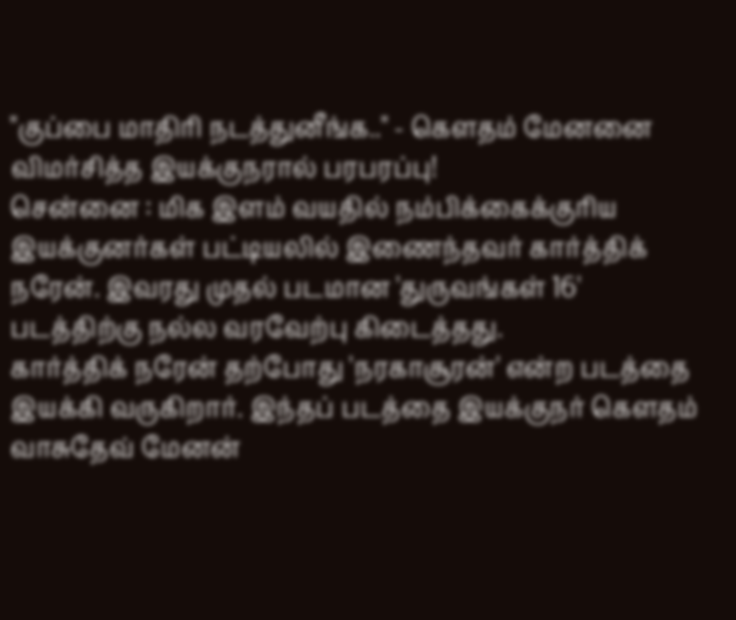"குப்பை மாதிரி நடத்துனீங்க.." - கௌதம் மேனனை விமர்சித்த இயக்குநரால் பரபரப்பு!
சென்னை : மிக இளம் வயதில் நம்பிக்கைக்குரிய இயக்குனர்கள் பட்டியலில் இணைந்தவர் கார்த்திக் நரேன். இவரது முதல் படமான 'துருவங்கள் 16' படத்திற்கு நல்ல வரவேற்பு கிடைத்தது.
கார்த்திக் நரேன் தற்போது 'நரகாசூரன்' என்ற படத்தை இயக்கி வருகிறார். இந்தப் படத்தை இயக்குநர் கௌதம் வாசுதேவ் மேனன்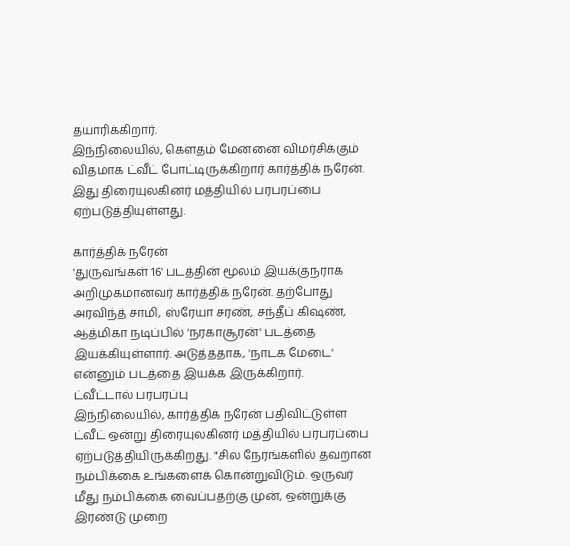தயாரிக்கிறார்.
இந்நிலையில், கௌதம் மேனனை விமர்சிக்கும் விதமாக ட்வீட் போட்டிருக்கிறார் கார்த்திக் நரேன். இது திரையுலகினர் மத்தியில் பரபரப்பை ஏற்படுத்தியுள்ளது.

கார்த்திக் நரேன்
'துருவங்கள் 16' படத்தின் மூலம் இயக்குநராக அறிமுகமானவர் கார்த்திக் நரேன். தற்போது அரவிந்த் சாமி, ஸ்ரேயா சரண், சந்தீப் கிஷண், ஆத்மிகா நடிப்பில் 'நரகாசூரன்' படத்தை இயக்கியுள்ளார். அடுத்ததாக, 'நாடக மேடை' என்னும் படத்தை இயக்க இருக்கிறார்.
ட்வீட்டால் பரபரப்பு
இந்நிலையில், கார்த்திக் நரேன் பதிவிட்டுள்ள ட்வீட் ஒன்று திரையுலகினர் மத்தியில் பரபரப்பை ஏற்படுத்தியிருக்கிறது. "சில நேரங்களில் தவறான நம்பிக்கை உங்களைக் கொன்றுவிடும். ஒருவர் மீது நம்பிக்கை வைப்பதற்கு முன், ஒன்றுக்கு இரண்டு முறை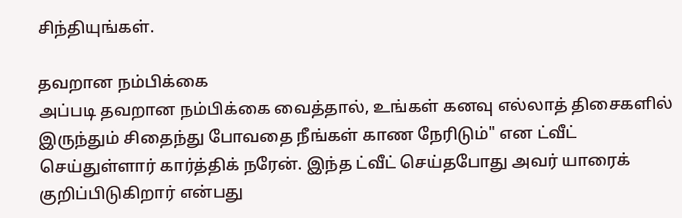சிந்தியுங்கள்.

தவறான நம்பிக்கை
அப்படி தவறான நம்பிக்கை வைத்தால், உங்கள் கனவு எல்லாத் திசைகளில் இருந்தும் சிதைந்து போவதை நீங்கள் காண நேரிடும்" என ட்வீட் செய்துள்ளார் கார்த்திக் நரேன். இந்த ட்வீட் செய்தபோது அவர் யாரைக் குறிப்பிடுகிறார் என்பது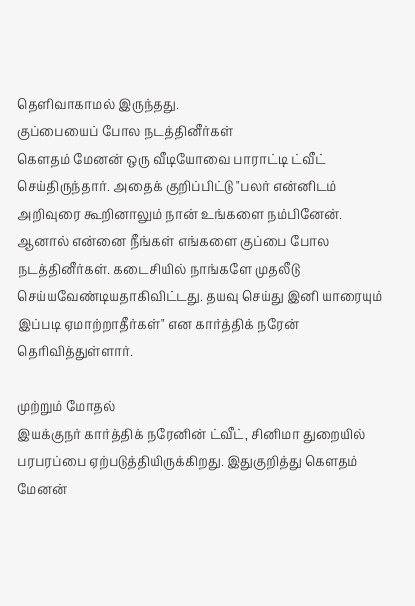தெளிவாகாமல் இருந்தது.
குப்பையைப் போல நடத்தினீர்கள்
கௌதம் மேனன் ஒரு வீடியோவை பாராட்டி ட்வீட் செய்திருந்தார். அதைக் குறிப்பிட்டு "பலர் என்னிடம் அறிவுரை கூறினாலும் நான் உங்களை நம்பினேன். ஆனால் என்னை நீங்கள் எங்களை குப்பை போல நடத்தினீர்கள். கடைசியில் நாங்களே முதலீடு செய்யவேண்டியதாகிவிட்டது. தயவு செய்து இனி யாரையும் இப்படி ஏமாற்றாதீர்கள்" என கார்த்திக் நரேன் தெரிவித்துள்ளார்.

முற்றும் மோதல்
இயக்குநர் கார்த்திக் நரேனின் ட்வீட், சினிமா துறையில் பரபரப்பை ஏற்படுத்தியிருக்கிறது. இதுகுறித்து கௌதம் மேனன்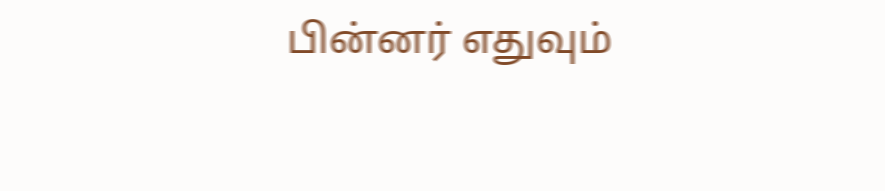பின்னர் எதுவும்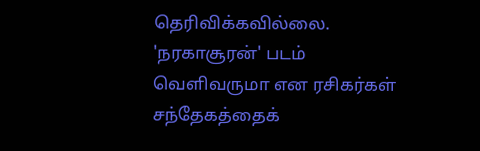தெரிவிக்கவில்லை. 'நரகாசூரன்' படம் வெளிவருமா என ரசிகர்கள் சந்தேகத்தைக்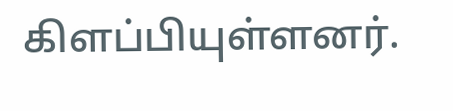கிளப்பியுள்ளனர்.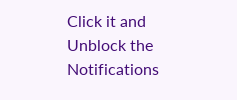Click it and Unblock the Notifications